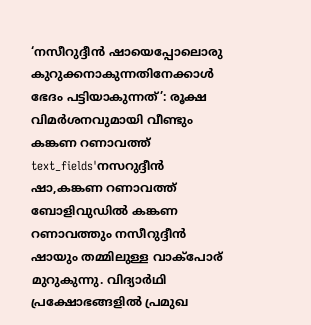‘നസീറുദ്ദീൻ ഷായെപ്പോലൊരു കുറുക്കനാകുന്നതിനേക്കാൾ ഭേദം പട്ടിയാകുന്നത്’: രൂക്ഷ വിമർശനവുമായി വീണ്ടും കങ്കണ റണാവത്ത്
text_fields'നസറുദ്ദീൻ ഷാ,കങ്കണ റണാവത്ത്
ബോളിവുഡിൽ കങ്കണ റണാവത്തും നസീറുദ്ദീൻ ഷായും തമ്മിലുള്ള വാക്പോര് മുറുകുന്നു. വിദ്യാർഥി പ്രക്ഷോഭങ്ങളിൽ പ്രമുഖ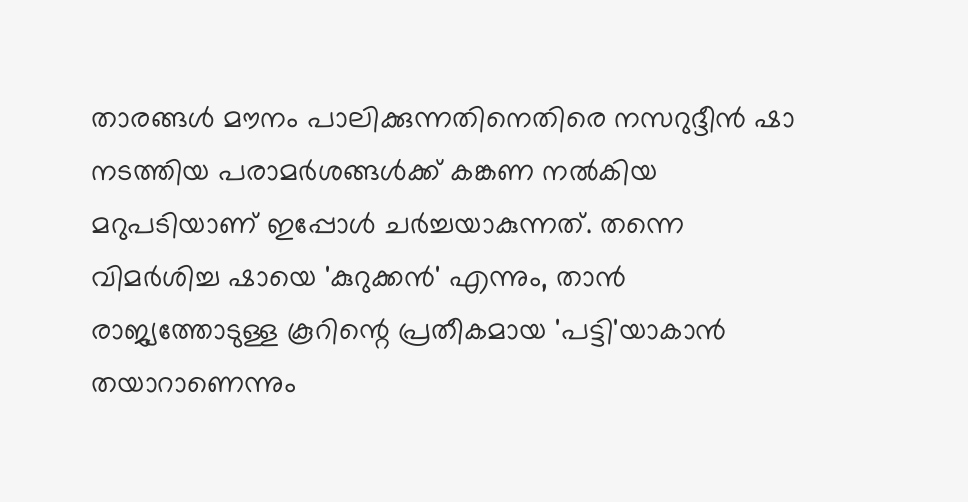താരങ്ങൾ മൗനം പാലിക്കുന്നതിനെതിരെ നസറുദ്ദീൻ ഷാ നടത്തിയ പരാമർശങ്ങൾക്ക് കങ്കണ നൽകിയ മറുപടിയാണ് ഇപ്പോൾ ചർച്ചയാകുന്നത്. തന്നെ വിമർശിച്ച ഷായെ 'കുറുക്കൻ' എന്നും, താൻ രാജ്യത്തോടുള്ള കൂറിന്റെ പ്രതീകമായ 'പട്ടി'യാകാൻ തയാറാണെന്നും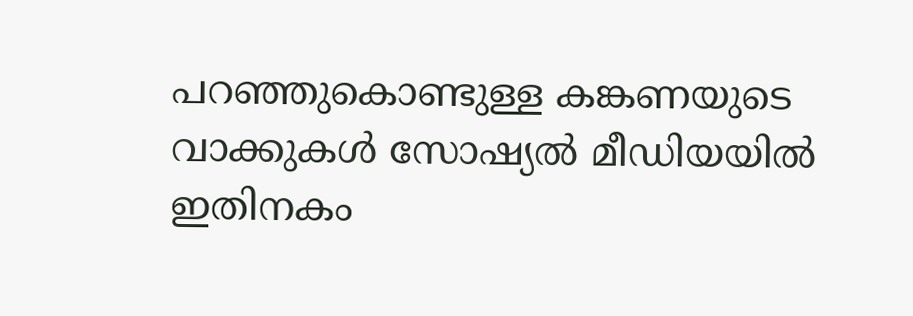പറഞ്ഞുകൊണ്ടുള്ള കങ്കണയുടെ വാക്കുകൾ സോഷ്യൽ മീഡിയയിൽ ഇതിനകം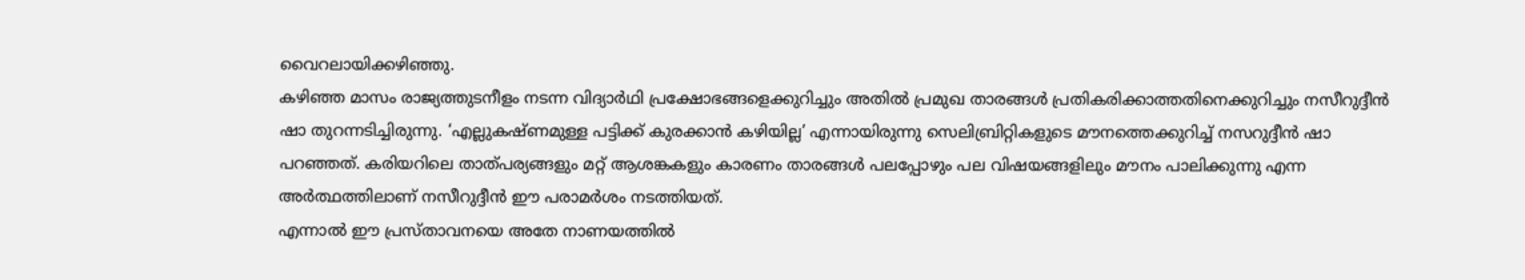വൈറലായിക്കഴിഞ്ഞു.
കഴിഞ്ഞ മാസം രാജ്യത്തുടനീളം നടന്ന വിദ്യാർഥി പ്രക്ഷോഭങ്ങളെക്കുറിച്ചും അതിൽ പ്രമുഖ താരങ്ങൾ പ്രതികരിക്കാത്തതിനെക്കുറിച്ചും നസീറുദ്ദീൻ ഷാ തുറന്നടിച്ചിരുന്നു. ‘എല്ലുകഷ്ണമുള്ള പട്ടിക്ക് കുരക്കാൻ കഴിയില്ല’ എന്നായിരുന്നു സെലിബ്രിറ്റികളുടെ മൗനത്തെക്കുറിച്ച് നസറുദ്ദീൻ ഷാ പറഞ്ഞത്. കരിയറിലെ താത്പര്യങ്ങളും മറ്റ് ആശങ്കകളും കാരണം താരങ്ങൾ പലപ്പോഴും പല വിഷയങ്ങളിലും മൗനം പാലിക്കുന്നു എന്ന അർത്ഥത്തിലാണ് നസീറുദ്ദീൻ ഈ പരാമർശം നടത്തിയത്.
എന്നാൽ ഈ പ്രസ്താവനയെ അതേ നാണയത്തിൽ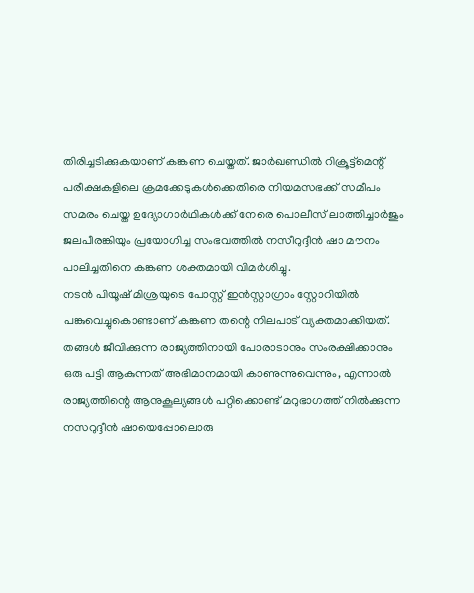തിരിച്ചടിക്കുകയാണ് കങ്കണ ചെയ്തത്. ജാർഖണ്ഡിൽ റിക്രൂട്ട്മെന്റ് പരീക്ഷകളിലെ ക്രമക്കേടുകൾക്കെതിരെ നിയമസഭക്ക് സമീപം സമരം ചെയ്ത ഉദ്യോഗാർഥികൾക്ക് നേരെ പൊലീസ് ലാത്തിച്ചാർജും ജലപീരങ്കിയും പ്രയോഗിച്ച സംഭവത്തിൽ നസീറുദ്ദീൻ ഷാ മൗനം പാലിച്ചതിനെ കങ്കണ ശക്തമായി വിമർശിച്ചു.
നടൻ പിയൂഷ് മിശ്രയുടെ പോസ്റ്റ് ഇൻസ്റ്റാഗ്രാം സ്റ്റോറിയിൽ പങ്കുവെച്ചുകൊണ്ടാണ് കങ്കണ തന്റെ നിലപാട് വ്യക്തമാക്കിയത്. തങ്ങൾ ജീവിക്കുന്ന രാജ്യത്തിനായി പോരാടാനും സംരക്ഷിക്കാനും ഒരു പട്ടി ആകുന്നത് അഭിമാനമായി കാണുന്നുവെന്നും, എന്നാൽ രാജ്യത്തിന്റെ ആനുകൂല്യങ്ങൾ പറ്റിക്കൊണ്ട് മറുഭാഗത്ത് നിൽക്കുന്ന നസറുദ്ദീൻ ഷായെപ്പോലൊരു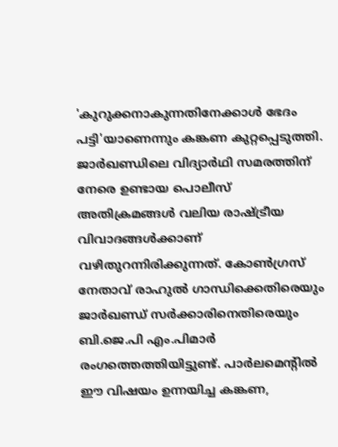'കുറുക്കനാകുന്നതിനേക്കാൾ ഭേദം പട്ടി'യാണെന്നും കങ്കണ കുറ്റപ്പെടുത്തി.
ജാർഖണ്ഡിലെ വിദ്യാർഥി സമരത്തിന് നേരെ ഉണ്ടായ പൊലീസ് അതിക്രമങ്ങൾ വലിയ രാഷ്ട്രീയ വിവാദങ്ങൾക്കാണ് വഴിതുറന്നിരിക്കുന്നത്. കോൺഗ്രസ് നേതാവ് രാഹുൽ ഗാന്ധിക്കെതിരെയും ജാർഖണ്ഡ് സർക്കാരിനെതിരെയും ബി.ജെ.പി എം.പിമാർ രംഗത്തെത്തിയിട്ടുണ്ട്. പാർലമെന്റിൽ ഈ വിഷയം ഉന്നയിച്ച കങ്കണ,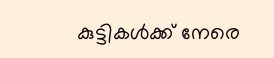കുട്ടികൾക്ക് നേരെ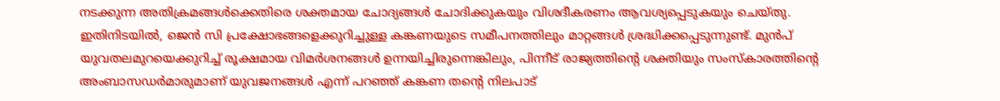നടക്കുന്ന അതിക്രമങ്ങൾക്കെതിരെ ശക്തമായ ചോദ്യങ്ങൾ ചോദിക്കുകയും വിശദീകരണം ആവശ്യപ്പെടുകയും ചെയ്തു.
ഇതിനിടയിൽ, ജെൻ സി പ്രക്ഷോഭങ്ങളെക്കുറിച്ചുള്ള കങ്കണയുടെ സമീപനത്തിലും മാറ്റങ്ങൾ ശ്രദ്ധിക്കപ്പെടുന്നുണ്ട്. മുൻപ് യുവതലമുറയെക്കുറിച്ച് രൂക്ഷമായ വിമർശനങ്ങൾ ഉന്നയിച്ചിരുന്നെങ്കിലും, പിന്നീട് രാജ്യത്തിന്റെ ശക്തിയും സംസ്കാരത്തിന്റെ അംബാസഡർമാരുമാണ് യുവജനങ്ങൾ എന്ന് പറഞ്ഞ് കങ്കണ തന്റെ നിലപാട്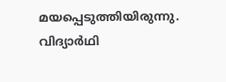മയപ്പെടുത്തിയിരുന്നു. വിദ്യാർഥി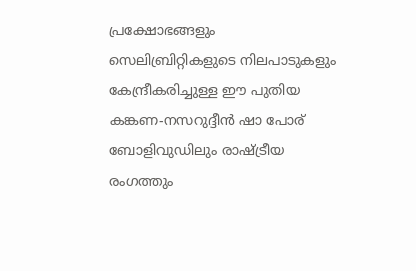പ്രക്ഷോഭങ്ങളും സെലിബ്രിറ്റികളുടെ നിലപാടുകളും കേന്ദ്രീകരിച്ചുള്ള ഈ പുതിയ കങ്കണ-നസറുദ്ദീൻ ഷാ പോര് ബോളിവുഡിലും രാഷ്ട്രീയ രംഗത്തും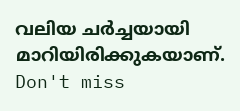വലിയ ചർച്ചയായി മാറിയിരിക്കുകയാണ്.
Don't miss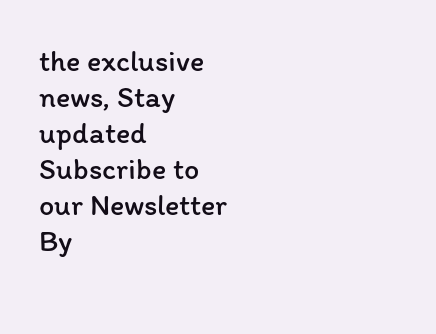the exclusive news, Stay updated
Subscribe to our Newsletter
By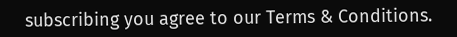subscribing you agree to our Terms & Conditions.